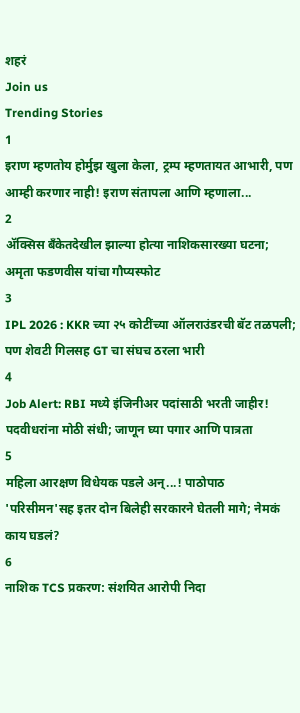शहरं
Join us
Trending Stories
1
इराण म्हणतोय होर्मुझ खुला केला, ट्रम्प म्हणतायत आभारी, पण आम्ही करणार नाही! इराण संतापला आणि म्हणाला...
2
ॲक्सिस बँकेतदेखील झाल्या होत्या नाशिकसारख्या घटना; अमृता फडणवीस यांचा गौप्यस्फोट
3
IPL 2026 : KKR च्या २५ कोटींच्या ऑलराउंडरची बॅट तळपली; पण शेवटी गिलसह GT चा संघच ठरला भारी
4
Job Alert: RBI मध्ये इंजिनीअर पदांसाठी भरती जाहीर! पदवीधरांना मोठी संधी; जाणून घ्या पगार आणि पात्रता
5
महिला आरक्षण विधेयक पडले अन्...! पाठोपाठ 'परिसीमन'सह इतर दोन बिलेही सरकारने घेतली मागे; नेमकं काय घडलं?
6
नाशिक TCS प्रकरण: संशयित आरोपी निदा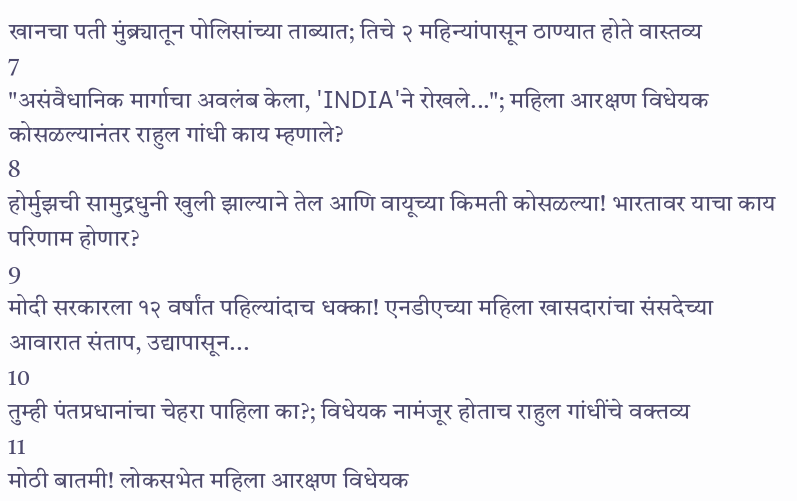खानचा पती मुंब्र्यातून पोलिसांच्या ताब्यात; तिचे २ महिन्यांपासून ठाण्यात होते वास्तव्य
7
"असंवैधानिक मार्गाचा अवलंब केला, 'INDIA'ने रोखले..."; महिला आरक्षण विधेयक कोसळल्यानंतर राहुल गांधी काय म्हणाले?
8
होर्मुझची सामुद्रधुनी खुली झाल्याने तेल आणि वायूच्या किमती कोसळल्या! भारतावर याचा काय परिणाम होणार?
9
मोदी सरकारला १२ वर्षांत पहिल्यांदाच धक्का! एनडीएच्या महिला खासदारांचा संसदेच्या आवारात संताप, उद्यापासून...
10
तुम्ही पंतप्रधानांचा चेहरा पाहिला का?; विधेयक नामंजूर होताच राहुल गांधींचे वक्तव्य
11
मोठी बातमी! लोकसभेत महिला आरक्षण विधेयक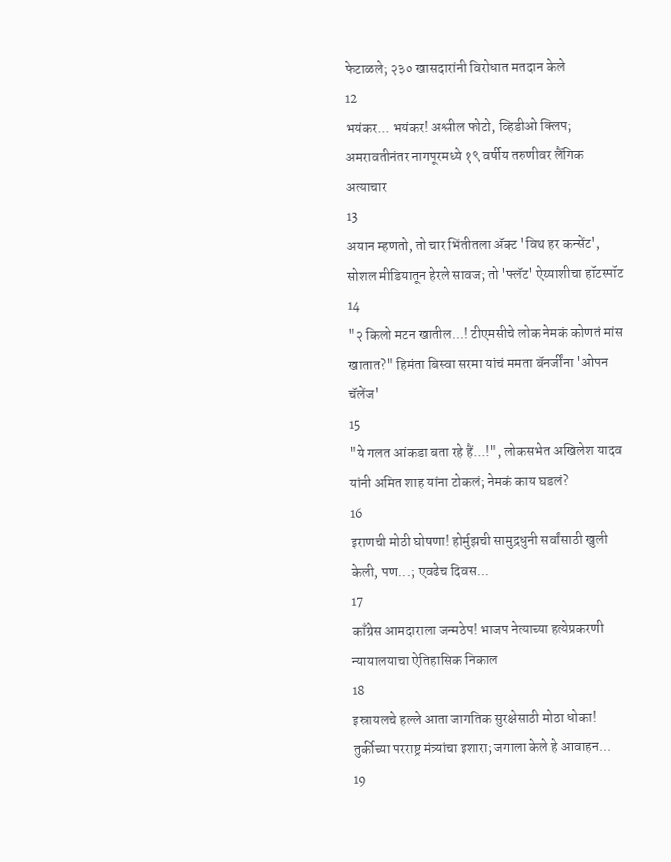फेटाळले; २३० खासदारांनी विरोधात मतदान केले
12
भयंकर... भयंकर! अश्लील फोटो, व्हिडीओ क्लिप; अमरावतीनंतर नागपूरमध्ये १९ वर्षीय तरुणीवर लैंगिक अत्याचार
13
अयान म्हणतो, तो चार भिंतीतला अ‍ॅक्ट 'विथ हर कन्सेंट', सोशल मीडियातून हेरले सावज; तो 'फ्लॅट' ऐय्याशीचा हॉटस्पॉट
14
"२ किलो मटन खातील...! टीएमसीचे लोक नेमकं कोणतं मांस खातात?" हिमंता बिस्वा सरमा यांचं ममता बॅनर्जींना 'ओपन चॅलेंज'
15
"ये गलत आंकडा बता रहे हैं...!", लोकसभेत अखिलेश यादव यांनी अमित शाह यांना टोकलं; नेमकं काय घडलं?
16
इराणची मोठी घोषणा! होर्मुझची सामुद्रधुनी सर्वांसाठी खुली केली, पण...; एवढेच दिवस...
17
काँग्रेस आमदाराला जन्मठेप! भाजप नेत्याच्या हत्येप्रकरणी न्यायालयाचा ऐतिहासिक निकाल
18
इस्रायलचे हल्ले आता जागतिक सुरक्षेसाठी मोठा धोका! तुर्कीच्या परराष्ट्र मंत्र्यांचा इशारा; जगाला केले हे आवाहन...
19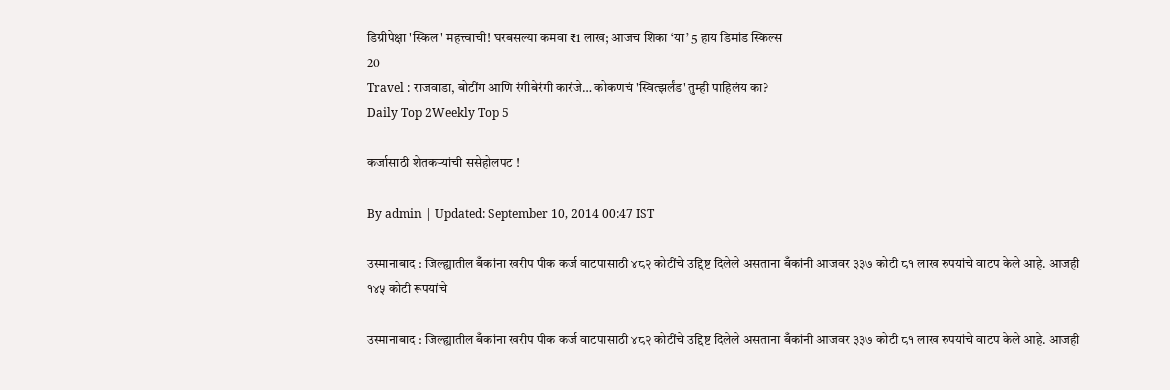डिग्रीपेक्षा 'स्किल' महत्त्वाची! घरबसल्या कमवा ₹1 लाख; आजच शिका ‘या’ 5 हाय डिमांड स्किल्स
20
Travel : राजवाडा, बोटींग आणि रंगीबेरंगी कारंजे… कोकणचं 'स्वित्झर्लंड' तुम्ही पाहिलंय का?
Daily Top 2Weekly Top 5

कर्जासाठी शेतकऱ्यांची ससेहोलपट !

By admin | Updated: September 10, 2014 00:47 IST

उस्मानाबाद : जिल्ह्यातील बँकांना खरीप पीक कर्ज वाटपासाठी ४८२ कोटींचे उद्दिष्ट दिलेले असताना बँकांनी आजवर ३३७ कोटी ८१ लाख रुपयांचे वाटप केले आहे. आजही १४५ कोटी रूपयांचे

उस्मानाबाद : जिल्ह्यातील बँकांना खरीप पीक कर्ज वाटपासाठी ४८२ कोटींचे उद्दिष्ट दिलेले असताना बँकांनी आजवर ३३७ कोटी ८१ लाख रुपयांचे वाटप केले आहे. आजही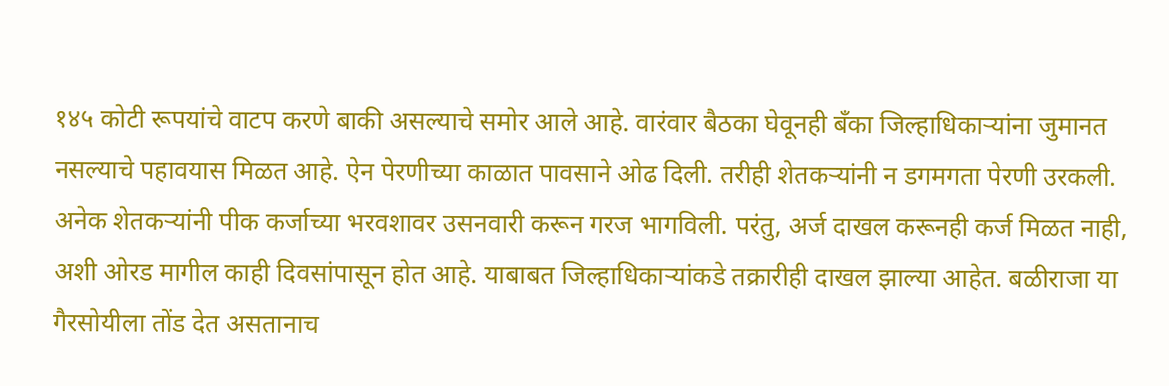१४५ कोटी रूपयांचे वाटप करणे बाकी असल्याचे समोर आले आहे. वारंवार बैठका घेवूनही बँका जिल्हाधिकाऱ्यांना जुमानत नसल्याचे पहावयास मिळत आहे. ऐन पेरणीच्या काळात पावसाने ओढ दिली. तरीही शेतकऱ्यांनी न डगमगता पेरणी उरकली. अनेक शेतकऱ्यांनी पीक कर्जाच्या भरवशावर उसनवारी करून गरज भागविली. परंतु, अर्ज दाखल करूनही कर्ज मिळत नाही, अशी ओरड मागील काही दिवसांपासून होत आहे. याबाबत जिल्हाधिकाऱ्यांकडे तक्रारीही दाखल झाल्या आहेत. बळीराजा या गैरसोयीला तोंड देत असतानाच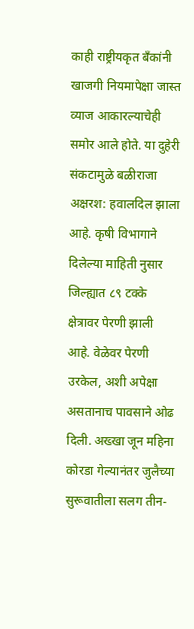काही राष्ट्रीयकृत बँकांनी खाजगी नियमापेक्षा जास्त व्याज आकारल्याचेही समोर आले होते. या दुहेरी संकटामुळे बळीराजा अक्षरश: हवालदिल झाला आहे. कृषी विभागाने दिलेल्या माहिती नुसार जिल्ह्यात ८९ टक्के क्षेत्रावर पेरणी झाली आहे. वेळेवर पेरणी उरकेल, अशी अपेक्षा असतानाच पावसाने ओढ दिली. अख्खा जून महिना कोरडा गेल्यानंतर जुलैच्या सुरूवातीला सलग तीन-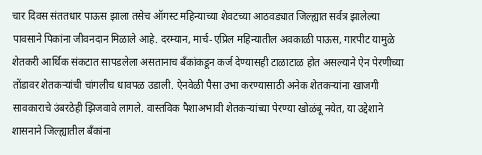चार दिवस संततधार पाऊस झाला तसेच ऑगस्ट महिन्याच्या शेवटच्या आठवड्यात जिल्ह्यात सर्वत्र झालेल्या पावसाने पिकांना जीवनदान मिळाले आहे. दरम्यान, मार्च-एप्रिल महिन्यातील अवकाळी पाऊस, गारपीट यामुळे शेतकरी आर्थिक संकटात सापडलेला असतानाच बँकांकडून कर्ज देण्यासही टाळाटाळ होत असल्याने ऐन पेरणीच्या तोंडावर शेतकऱ्यांची चांगलीच धावपळ उडाली. ऐनवेळी पैसा उभा करण्यासाठी अनेक शेतकऱ्यांना खाजगी सावकाराचे उंबरठेही झिजवावे लागले. वास्तविक पैशाअभावी शेतकऱ्यांच्या पेरण्या खोळंबू नयेत, या उद्देशाने शासनाने जिल्ह्यातील बँकांना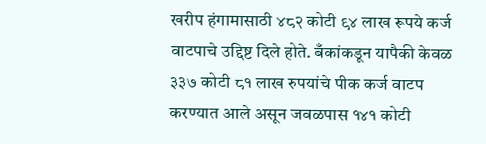खरीप हंगामासाठी ४८२ कोटी ९४ लाख रूपये कर्ज वाटपाचे उद्दिष्ट दिले होते. बँकांकडून यापैकी केवळ ३३७ कोटी ८१ लाख रुपयांचे पीक कर्ज वाटप करण्यात आले असून जवळपास १४१ कोटी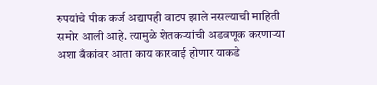रुपयांचे पीक कर्ज अद्यापही वाटप झाले नसल्याची माहिती समोर आली आहे. त्यामुळे शेतकऱ्यांची अडवणूक करणाऱ्या अशा बँकांवर आता काय कारवाई होणार याकडे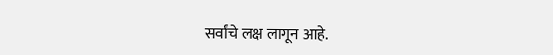सर्वांचे लक्ष लागून आहे.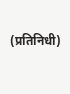(प्रतिनिधी)